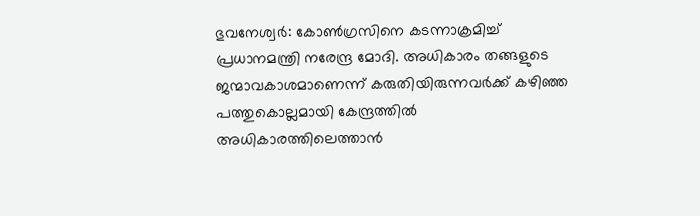ഭുവനേശ്വര്‍: കോണ്‍ഗ്രസിനെ കടന്നാക്രമിച്ച് പ്രധാനമന്ത്രി നരേന്ദ്ര മോദി. അധികാരം തങ്ങളുടെ ജന്മാവകാശമാണെന്ന് കരുതിയിരുന്നവര്‍ക്ക് കഴിഞ്ഞ പത്തുകൊല്ലമായി കേന്ദ്രത്തില്‍ അധികാരത്തിലെത്താന്‍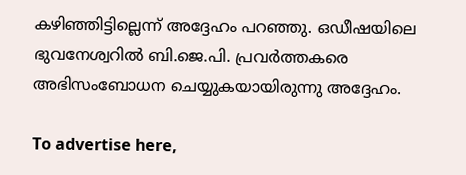കഴിഞ്ഞിട്ടില്ലെന്ന് അദ്ദേഹം പറഞ്ഞു. ഒഡീഷയിലെ ഭുവനേശ്വറില്‍ ബി.ജെ.പി. പ്രവര്‍ത്തകരെ അഭിസംബോധന ചെയ്യുകയായിരുന്നു അദ്ദേഹം.

To advertise here,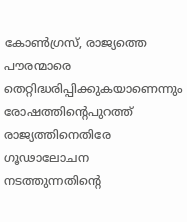കോണ്‍ഗ്രസ്, രാജ്യത്തെ പൗരന്മാരെ തെറ്റിദ്ധരിപ്പിക്കുകയാണെന്നും രോഷത്തിന്റെപുറത്ത് രാജ്യത്തിനെതിരേ ഗൂഢാലോചന നടത്തുന്നതിന്റെ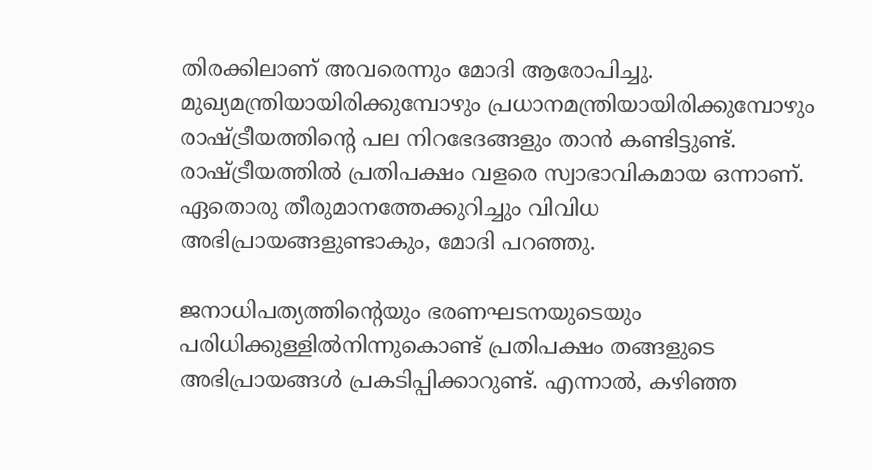തിരക്കിലാണ് അവരെന്നും മോദി ആരോപിച്ചു. മുഖ്യമന്ത്രിയായിരിക്കുമ്പോഴും പ്രധാനമന്ത്രിയായിരിക്കുമ്പോഴും രാഷ്ട്രീയത്തിന്റെ പല നിറഭേദങ്ങളും താന്‍ കണ്ടിട്ടുണ്ട്. രാഷ്ട്രീയത്തില്‍ പ്രതിപക്ഷം വളരെ സ്വാഭാവികമായ ഒന്നാണ്. ഏതൊരു തീരുമാനത്തേക്കുറിച്ചും വിവിധ അഭിപ്രായങ്ങളുണ്ടാകും, മോദി പറഞ്ഞു.

ജനാധിപത്യത്തിന്റെയും ഭരണഘടനയുടെയും പരിധിക്കുള്ളില്‍നിന്നുകൊണ്ട് പ്രതിപക്ഷം തങ്ങളുടെ അഭിപ്രായങ്ങള്‍ പ്രകടിപ്പിക്കാറുണ്ട്. എന്നാല്‍, കഴിഞ്ഞ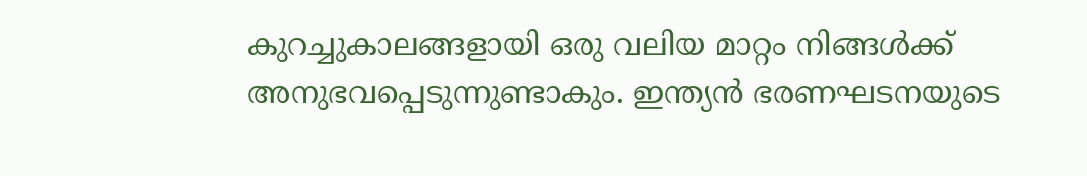കുറച്ചുകാലങ്ങളായി ഒരു വലിയ മാറ്റം നിങ്ങള്‍ക്ക് അനുഭവപ്പെടുന്നുണ്ടാകും. ഇന്ത്യന്‍ ഭരണഘടനയുടെ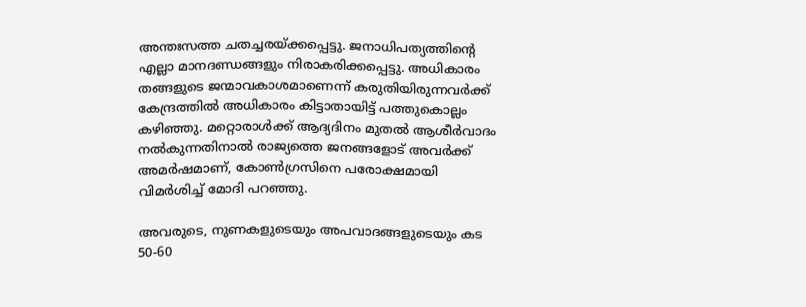അന്തഃസത്ത ചതച്ചരയ്ക്കപ്പെട്ടു. ജനാധിപത്യത്തിന്റെ എല്ലാ മാനദണ്ഡങ്ങളും നിരാകരിക്കപ്പെട്ടു. അധികാരം തങ്ങളുടെ ജന്മാവകാശമാണെന്ന് കരുതിയിരുന്നവര്‍ക്ക് കേന്ദ്രത്തില്‍ അധികാരം കിട്ടാതായിട്ട് പത്തുകൊല്ലം കഴിഞ്ഞു. മറ്റൊരാള്‍ക്ക് ആദ്യദിനം മുതല്‍ ആശീര്‍വാദം നല്‍കുന്നതിനാല്‍ രാജ്യത്തെ ജനങ്ങളോട് അവര്‍ക്ക് അമര്‍ഷമാണ്, കോണ്‍ഗ്രസിനെ പരോക്ഷമായി വിമര്‍ശിച്ച് മോദി പറഞ്ഞു.

അവരുടെ, നുണകളുടെയും അപവാദങ്ങളുടെയും കട 50-60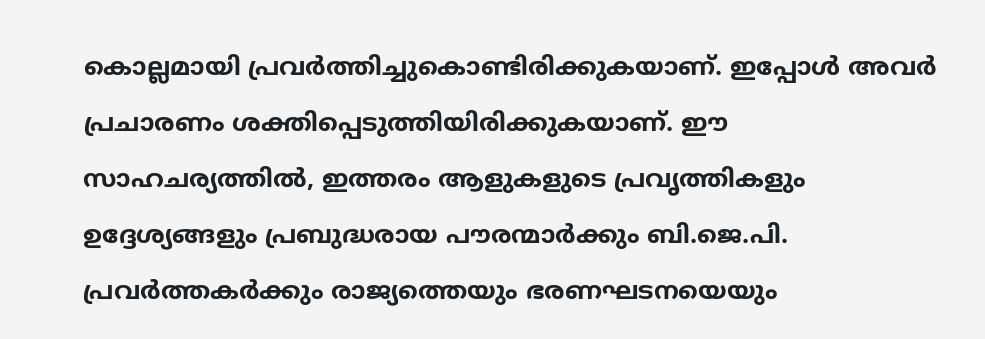കൊല്ലമായി പ്രവര്‍ത്തിച്ചുകൊണ്ടിരിക്കുകയാണ്. ഇപ്പോള്‍ അവര്‍ പ്രചാരണം ശക്തിപ്പെടുത്തിയിരിക്കുകയാണ്. ഈ സാഹചര്യത്തില്‍, ഇത്തരം ആളുകളുടെ പ്രവൃത്തികളും ഉദ്ദേശ്യങ്ങളും പ്രബുദ്ധരായ പൗരന്മാര്‍ക്കും ബി.ജെ.പി. പ്രവര്‍ത്തകര്‍ക്കും രാജ്യത്തെയും ഭരണഘടനയെയും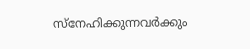സ്‌നേഹിക്കുന്നവര്‍ക്കും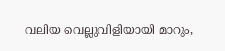വലിയ വെല്ലുവിളിയായി മാറും,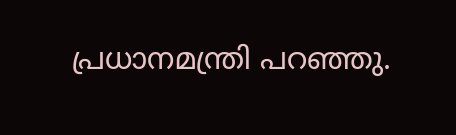പ്രധാനമന്ത്രി പറഞ്ഞു.